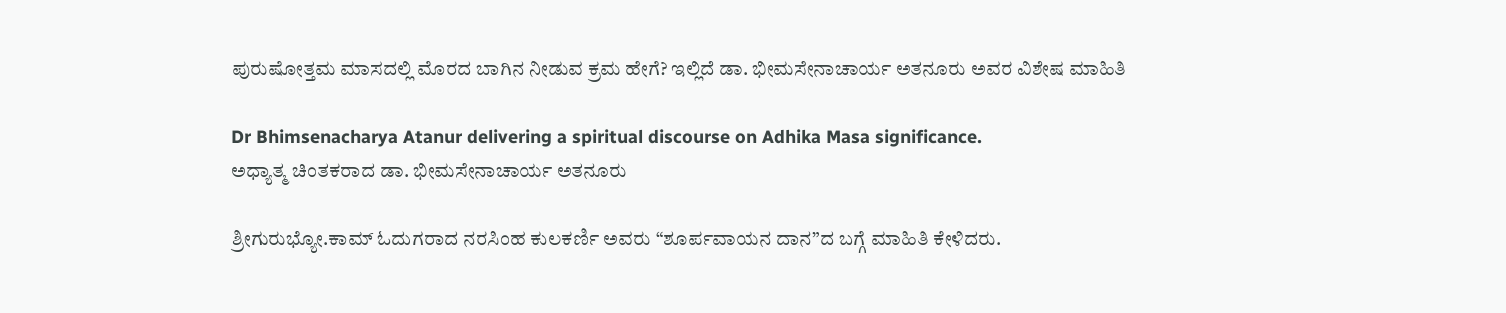ಪುರುಷೋತ್ತಮ ಮಾಸದಲ್ಲಿ ಮೊರದ ಬಾಗಿನ ನೀಡುವ ಕ್ರಮ ಹೇಗೆ? ಇಲ್ಲಿದೆ ಡಾ. ಭೀಮಸೇನಾಚಾರ್ಯ ಅತನೂರು ಅವರ ವಿಶೇಷ ಮಾಹಿತಿ

Dr Bhimsenacharya Atanur delivering a spiritual discourse on Adhika Masa significance.
ಅಧ್ಯಾತ್ಮ ಚಿಂತಕರಾದ ಡಾ. ಭೀಮಸೇನಾಚಾರ್ಯ ಅತನೂರು

ಶ್ರೀಗುರುಭ್ಯೋ.ಕಾಮ್ ಓದುಗರಾದ ನರಸಿಂಹ ಕುಲಕರ್ಣಿ ಅವರು “ಶೂರ್ಪವಾಯನ ದಾನ”ದ ಬಗ್ಗೆ ಮಾಹಿತಿ ಕೇಳಿದರು.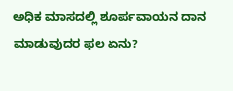ಅಧಿಕ ಮಾಸದಲ್ಲಿ ಶೂರ್ಪವಾಯನ ದಾನ ಮಾಡುವುದರ ಫಲ ಏನು?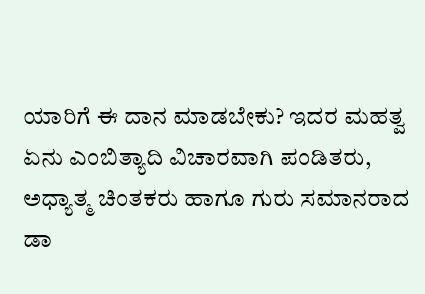ಯಾರಿಗೆ ಈ ದಾನ ಮಾಡಬೇಕು? ಇದರ ಮಹತ್ವ ಏನು ಎಂಬಿತ್ಯಾದಿ ವಿಚಾರವಾಗಿ ಪಂಡಿತರು, ಅಧ್ಯಾತ್ಮ ಚಿಂತಕರು ಹಾಗೂ ಗುರು ಸಮಾನರಾದ ಡಾ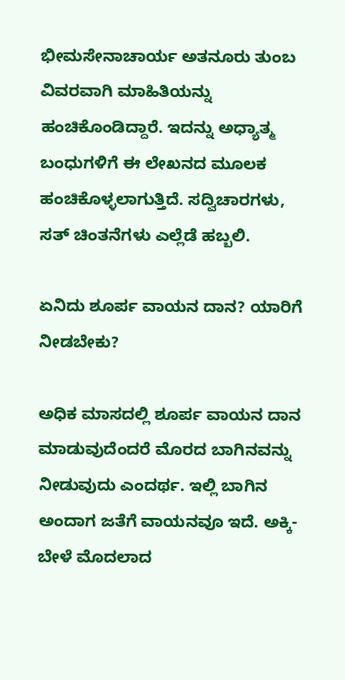ಭೀಮಸೇನಾಚಾರ್ಯ ಅತನೂರು ತುಂಬ ವಿವರವಾಗಿ ಮಾಹಿತಿಯನ್ನು ಹಂಚಿಕೊಂಡಿದ್ದಾರೆ. ಇದನ್ನು ಅಧ್ಯಾತ್ಮ ಬಂಧುಗಳಿಗೆ ಈ ಲೇಖನದ ಮೂಲಕ ಹಂಚಿಕೊಳ್ಳಲಾಗುತ್ತಿದೆ. ಸದ್ವಿಚಾರಗಳು, ಸತ್ ಚಿಂತನೆಗಳು ಎಲ್ಲೆಡೆ ಹಬ್ಬಲಿ.

ಏನಿದು ಶೂರ್ಪ ವಾಯನ ದಾನ? ಯಾರಿಗೆ ನೀಡಬೇಕು?

ಅಧಿಕ ಮಾಸದಲ್ಲಿ ಶೂರ್ಪ ವಾಯನ ದಾನ ಮಾಡುವುದೆಂದರೆ ಮೊರದ ಬಾಗಿನವನ್ನು ನೀಡುವುದು ಎಂದರ್ಥ. ಇಲ್ಲಿ ಬಾಗಿನ ಅಂದಾಗ ಜತೆಗೆ ವಾಯನವೂ ಇದೆ. ಅಕ್ಕಿ- ಬೇಳೆ ಮೊದಲಾದ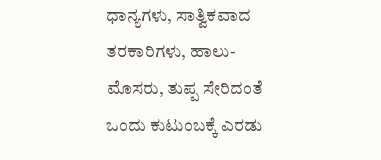ಧಾನ್ಯಗಳು, ಸಾತ್ವಿಕವಾದ ತರಕಾರಿಗಳು, ಹಾಲು- ಮೊಸರು, ತುಪ್ಪ ಸೇರಿದಂತೆ ಒಂದು ಕುಟುಂಬಕ್ಕೆ ಎರಡು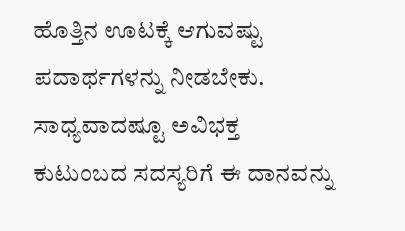ಹೊತ್ತಿನ ಊಟಕ್ಕೆ ಆಗುವಷ್ಟು ಪದಾರ್ಥಗಳನ್ನು ನೀಡಬೇಕು. ಸಾಧ್ಯವಾದಷ್ಟೂ ಅವಿಭಕ್ತ ಕುಟುಂಬದ ಸದಸ್ಯರಿಗೆ ಈ ದಾನವನ್ನು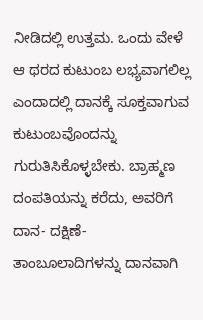ನೀಡಿದಲ್ಲಿ ಉತ್ತಮ. ಒಂದು ವೇಳೆ ಆ ಥರದ ಕುಟುಂಬ ಲಭ್ಯವಾಗಲಿಲ್ಲ ಎಂದಾದಲ್ಲಿ ದಾನಕ್ಕೆ ಸೂಕ್ತವಾಗುವ ಕುಟುಂಬವೊಂದನ್ನು ಗುರುತಿಸಿಕೊಳ್ಳಬೇಕು. ಬ್ರಾಹ್ಮಣ ದಂಪತಿಯನ್ನು ಕರೆದು, ಅವರಿಗೆ ದಾನ- ದಕ್ಷಿಣೆ- ತಾಂಬೂಲಾದಿಗಳನ್ನು ದಾನವಾಗಿ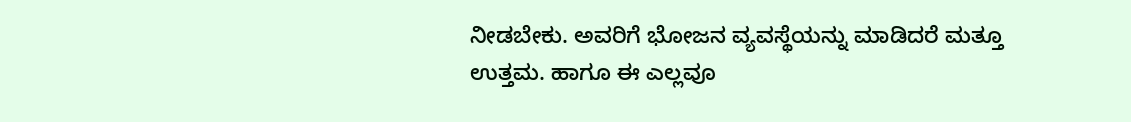ನೀಡಬೇಕು. ಅವರಿಗೆ ಭೋಜನ ವ್ಯವಸ್ಥೆಯನ್ನು ಮಾಡಿದರೆ ಮತ್ತೂ ಉತ್ತಮ. ಹಾಗೂ ಈ ಎಲ್ಲವೂ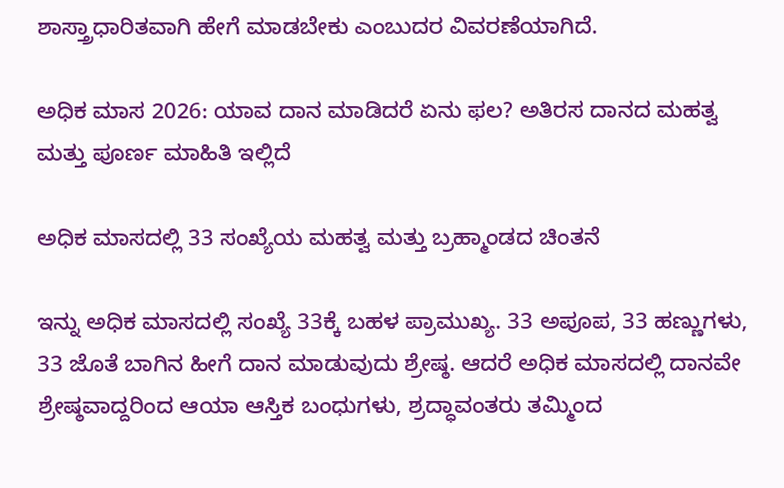ಶಾಸ್ತ್ರಾಧಾರಿತವಾಗಿ ಹೇಗೆ ಮಾಡಬೇಕು ಎಂಬುದರ ವಿವರಣೆಯಾಗಿದೆ.

ಅಧಿಕ ಮಾಸ 2026: ಯಾವ ದಾನ ಮಾಡಿದರೆ ಏನು ಫಲ? ಅತಿರಸ ದಾನದ ಮಹತ್ವ ಮತ್ತು ಪೂರ್ಣ ಮಾಹಿತಿ ಇಲ್ಲಿದೆ

ಅಧಿಕ ಮಾಸದಲ್ಲಿ 33 ಸಂಖ್ಯೆಯ ಮಹತ್ವ ಮತ್ತು ಬ್ರಹ್ಮಾಂಡದ ಚಿಂತನೆ

ಇನ್ನು ಅಧಿಕ ಮಾಸದಲ್ಲಿ ಸಂಖ್ಯೆ 33ಕ್ಕೆ ಬಹಳ ಪ್ರಾಮುಖ್ಯ. 33 ಅಪೂಪ, 33 ಹಣ್ಣುಗಳು, 33 ಜೊತೆ ಬಾಗಿನ ಹೀಗೆ ದಾನ ಮಾಡುವುದು ಶ್ರೇಷ್ಠ. ಆದರೆ ಅಧಿಕ ಮಾಸದಲ್ಲಿ ದಾನವೇ ಶ್ರೇಷ್ಠವಾದ್ದರಿಂದ ಆಯಾ ಆಸ್ತಿಕ ಬಂಧುಗಳು, ಶ್ರದ್ಧಾವಂತರು ತಮ್ಮಿಂದ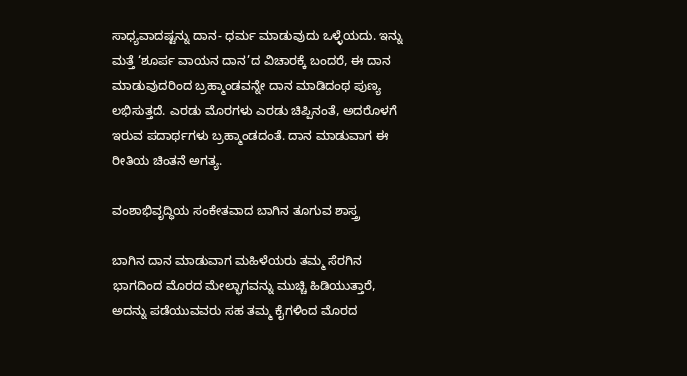ಸಾಧ್ಯವಾದಷ್ಟನ್ನು ದಾನ- ಧರ್ಮ ಮಾಡುವುದು ಒಳ್ಳೆಯದು. ಇನ್ನು ಮತ್ತೆ ‘ಶೂರ್ಪ ವಾಯನ ದಾನ’ದ ವಿಚಾರಕ್ಕೆ ಬಂದರೆ, ಈ ದಾನ ಮಾಡುವುದರಿಂದ ಬ್ರಹ್ಮಾಂಡವನ್ನೇ ದಾನ ಮಾಡಿದಂಥ ಪುಣ್ಯ ಲಭಿಸುತ್ತದೆ. ಎರಡು ಮೊರಗಳು ಎರಡು ಚಿಪ್ಪಿನಂತೆ, ಅದರೊಳಗೆ ಇರುವ ಪದಾರ್ಥಗಳು ಬ್ರಹ್ಮಾಂಡದಂತೆ. ದಾನ ಮಾಡುವಾಗ ಈ ರೀತಿಯ ಚಿಂತನೆ ಅಗತ್ಯ.

ವಂಶಾಭಿವೃದ್ಧಿಯ ಸಂಕೇತವಾದ ಬಾಗಿನ ತೂಗುವ ಶಾಸ್ತ್ರ

ಬಾಗಿನ ದಾನ ಮಾಡುವಾಗ ಮಹಿಳೆಯರು ತಮ್ಮ ಸೆರಗಿನ ಭಾಗದಿಂದ ಮೊರದ ಮೇಲ್ಭಾಗವನ್ನು ಮುಚ್ಚಿ ಹಿಡಿಯುತ್ತಾರೆ, ಅದನ್ನು ಪಡೆಯುವವರು ಸಹ ತಮ್ಮ ಕೈಗಳಿಂದ ಮೊರದ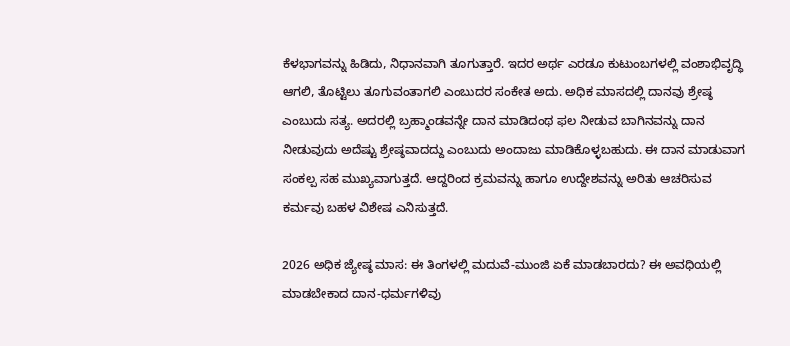ಕೆಳಭಾಗವನ್ನು ಹಿಡಿದು, ನಿಧಾನವಾಗಿ ತೂಗುತ್ತಾರೆ. ಇದರ ಅರ್ಥ ಎರಡೂ ಕುಟುಂಬಗಳಲ್ಲಿ ವಂಶಾಭಿವೃದ್ಧಿ ಆಗಲಿ, ತೊಟ್ಟಿಲು ತೂಗುವಂತಾಗಲಿ ಎಂಬುದರ ಸಂಕೇತ ಅದು. ಅಧಿಕ ಮಾಸದಲ್ಲಿ ದಾನವು ಶ್ರೇಷ್ಠ ಎಂಬುದು ಸತ್ಯ. ಅದರಲ್ಲಿ ಬ್ರಹ್ಮಾಂಡವನ್ನೇ ದಾನ ಮಾಡಿದಂಥ ಫಲ ನೀಡುವ ಬಾಗಿನವನ್ನು ದಾನ ನೀಡುವುದು ಅದೆಷ್ಟು ಶ್ರೇಷ್ಠವಾದದ್ದು ಎಂಬುದು ಅಂದಾಜು ಮಾಡಿಕೊಳ್ಳಬಹುದು. ಈ ದಾನ ಮಾಡುವಾಗ ಸಂಕಲ್ಪ ಸಹ ಮುಖ್ಯವಾಗುತ್ತದೆ. ಆದ್ದರಿಂದ ಕ್ರಮವನ್ನು ಹಾಗೂ ಉದ್ದೇಶವನ್ನು ಅರಿತು ಆಚರಿಸುವ ಕರ್ಮವು ಬಹಳ ವಿಶೇಷ ಎನಿಸುತ್ತದೆ.

2026 ಅಧಿಕ ಜ್ಯೇಷ್ಠ ಮಾಸ: ಈ ತಿಂಗಳಲ್ಲಿ ಮದುವೆ-ಮುಂಜಿ ಏಕೆ ಮಾಡಬಾರದು? ಈ ಅವಧಿಯಲ್ಲಿ ಮಾಡಬೇಕಾದ ದಾನ-ಧರ್ಮಗಳಿವು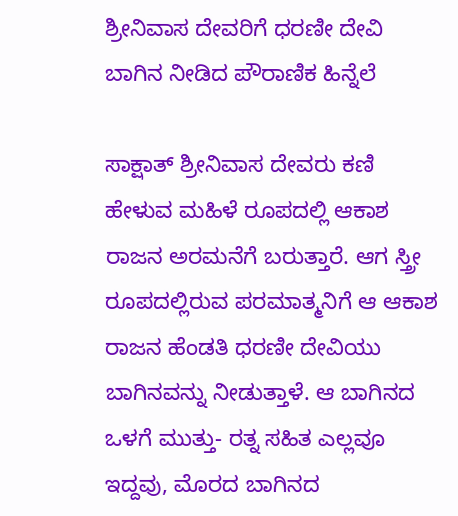ಶ್ರೀನಿವಾಸ ದೇವರಿಗೆ ಧರಣೀ ದೇವಿ ಬಾಗಿನ ನೀಡಿದ ಪೌರಾಣಿಕ ಹಿನ್ನೆಲೆ

ಸಾಕ್ಷಾತ್ ಶ್ರೀನಿವಾಸ ದೇವರು ಕಣಿ ಹೇಳುವ ಮಹಿಳೆ ರೂಪದಲ್ಲಿ ಆಕಾಶ ರಾಜನ ಅರಮನೆಗೆ ಬರುತ್ತಾರೆ. ಆಗ ಸ್ತ್ರೀ ರೂಪದಲ್ಲಿರುವ ಪರಮಾತ್ಮನಿಗೆ ಆ ಆಕಾಶ ರಾಜನ ಹೆಂಡತಿ ಧರಣೀ ದೇವಿಯು ಬಾಗಿನವನ್ನು ನೀಡುತ್ತಾಳೆ. ಆ ಬಾಗಿನದ ಒಳಗೆ ಮುತ್ತು- ರತ್ನ ಸಹಿತ ಎಲ್ಲವೂ ಇದ್ದವು, ಮೊರದ ಬಾಗಿನದ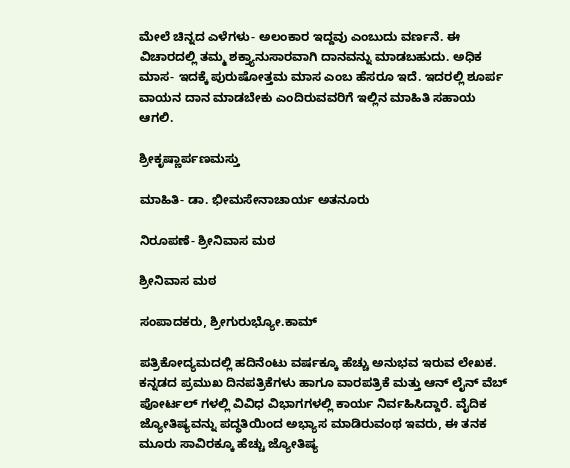ಮೇಲೆ ಚಿನ್ನದ ಎಳೆಗಳು- ಅಲಂಕಾರ ಇದ್ದವು ಎಂಬುದು ವರ್ಣನೆ. ಈ ವಿಚಾರದಲ್ಲಿ ತಮ್ಮ ಶಕ್ತ್ಯಾನುಸಾರವಾಗಿ ದಾನವನ್ನು ಮಾಡಬಹುದು. ಅಧಿಕ ಮಾಸ- ಇದಕ್ಕೆ ಪುರುಷೋತ್ತಮ ಮಾಸ ಎಂಬ ಹೆಸರೂ ಇದೆ. ಇದರಲ್ಲಿ ಶೂರ್ಪ ವಾಯನ ದಾನ ಮಾಡಬೇಕು ಎಂದಿರುವವರಿಗೆ ಇಲ್ಲಿನ ಮಾಹಿತಿ ಸಹಾಯ ಆಗಲಿ.

ಶ್ರೀಕೃಷ್ಣಾರ್ಪಣಮಸ್ತು

ಮಾಹಿತಿ- ಡಾ. ಭೀಮಸೇನಾಚಾರ್ಯ ಅತನೂರು

ನಿರೂಪಣೆ- ಶ್ರೀನಿವಾಸ ಮಠ

ಶ್ರೀನಿವಾಸ ಮಠ

ಸಂಪಾದಕರು, ಶ್ರೀಗುರುಭ್ಯೋ.ಕಾಮ್

ಪತ್ರಿಕೋದ್ಯಮದಲ್ಲಿ ಹದಿನೆಂಟು ವರ್ಷಕ್ಕೂ ಹೆಚ್ಚು ಅನುಭವ ಇರುವ ಲೇಖಕ. ಕನ್ನಡದ ಪ್ರಮುಖ ದಿನಪತ್ರಿಕೆಗಳು ಹಾಗೂ ವಾರಪತ್ರಿಕೆ ಮತ್ತು ಆನ್ ಲೈನ್ ವೆಬ್ ಪೋರ್ಟಲ್ ಗಳಲ್ಲಿ ವಿವಿಧ ವಿಭಾಗಗಳಲ್ಲಿ ಕಾರ್ಯ ನಿರ್ವಹಿಸಿದ್ದಾರೆ. ವೈದಿಕ ಜ್ಯೋತಿಷ್ಯವನ್ನು ಪದ್ಧತಿಯಿಂದ ಅಭ್ಯಾಸ ಮಾಡಿರುವಂಥ ಇವರು, ಈ ತನಕ ಮೂರು ಸಾವಿರಕ್ಕೂ ಹೆಚ್ಚು ಜ್ಯೋತಿಷ್ಯ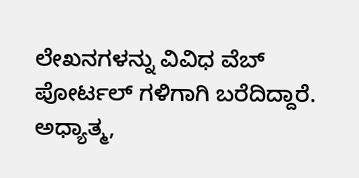ಲೇಖನಗಳನ್ನು ವಿವಿಧ ವೆಬ್ ಪೋರ್ಟಲ್ ಗಳಿಗಾಗಿ ಬರೆದಿದ್ದಾರೆ. ಅಧ್ಯಾತ್ಮ,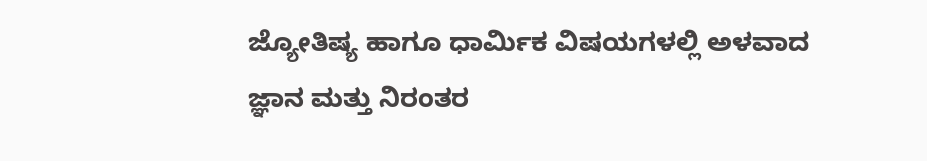ಜ್ಯೋತಿಷ್ಯ ಹಾಗೂ ಧಾರ್ಮಿಕ ವಿಷಯಗಳಲ್ಲಿ ಅಳವಾದ ಜ್ಞಾನ ಮತ್ತು ನಿರಂತರ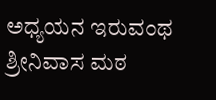ಅಧ್ಯಯನ ಇರುವಂಥ ಶ್ರೀನಿವಾಸ ಮಠ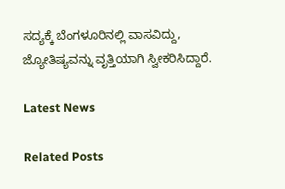ಸದ್ಯಕ್ಕೆ ಬೆಂಗಳೂರಿನಲ್ಲಿ ವಾಸವಿದ್ದು, ಜ್ಯೋತಿಷ್ಯವನ್ನು ವೃತ್ತಿಯಾಗಿ ಸ್ವೀಕರಿಸಿದ್ದಾರೆ.

Latest News

Related Posts